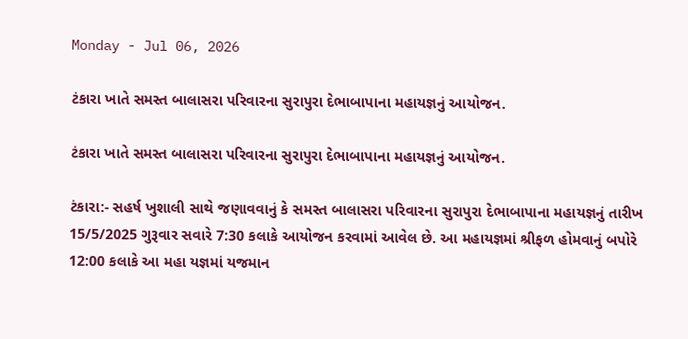Monday - Jul 06, 2026

ટંકારા ખાતે સમસ્ત બાલાસરા પરિવારના સુરાપુરા દેભાબાપાના મહાયજ્ઞનું આયોજન.

ટંકારા ખાતે સમસ્ત બાલાસરા પરિવારના સુરાપુરા દેભાબાપાના મહાયજ્ઞનું આયોજન.

ટંકારા:- સહર્ષ ખુશાલી સાથે જણાવવાનું કે સમસ્ત બાલાસરા પરિવારના સુરાપુરા દેભાબાપાના મહાયજ્ઞનું તારીખ 15/5/2025 ગુરૂવાર સવારે 7:30 કલાકે આયોજન કરવામાં આવેલ છે. આ મહાયજ્ઞમાં શ્રીફળ હોમવાનું બપોરે 12:00 કલાકે આ મહા યજ્ઞમાં યજમાન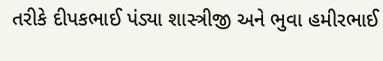તરીકે દીપકભાઈ પંડ્યા શાસ્ત્રીજી અને ભુવા હમીરભાઈ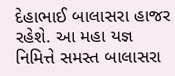દેહાભાઈ બાલાસરા હાજર રહેશે. આ મહા યજ્ઞ નિમિત્તે સમસ્ત બાલાસરા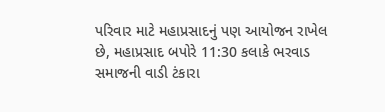પરિવાર માટે મહાપ્રસાદનું પણ આયોજન રાખેલ છે, મહાપ્રસાદ બપોરે 11:30 કલાકે ભરવાડ સમાજની વાડી ટંકારા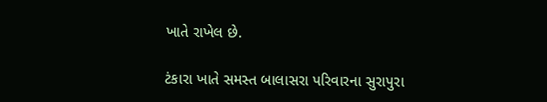ખાતે રાખેલ છે.

ટંકારા ખાતે સમસ્ત બાલાસરા પરિવારના સુરાપુરા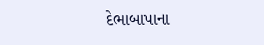દેભાબાપાના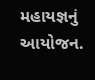મહાયજ્ઞનું આયોજન.